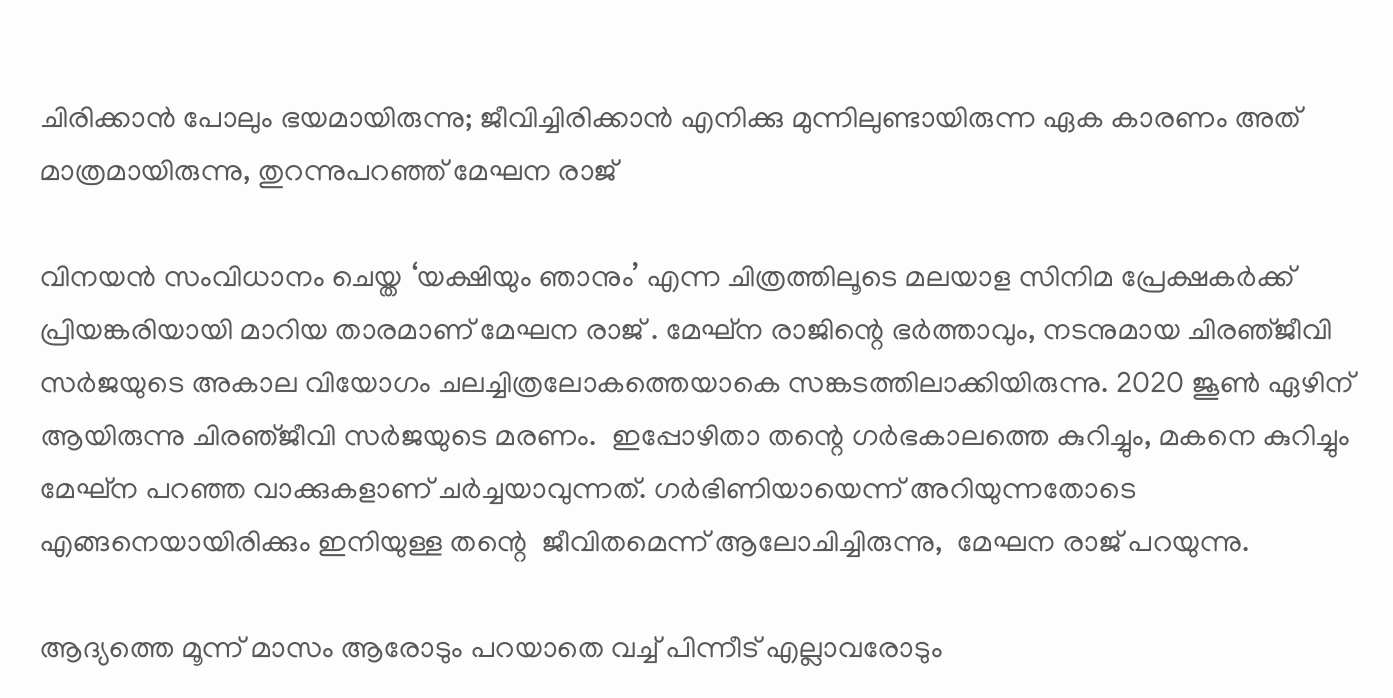ചിരിക്കാന്‍ പോലും ഭയമായിരുന്നു; ജീവിച്ചിരിക്കാന്‍ എനിക്കു മുന്നിലുണ്ടായിരുന്ന ഏക കാരണം അത് മാത്രമായിരുന്നു, തുറന്നുപറഞ്ഞ് മേഘന രാജ്

വിനയൻ സംവിധാനം ചെയ്ത ‘യക്ഷിയും ഞാനും’ എന്ന ചിത്രത്തിലൂടെ മലയാള സിനിമ പ്രേക്ഷകർക്ക് പ്രിയങ്കരിയായി മാറിയ താരമാണ് മേഘന രാജ് . മേഘ്ന രാജിന്റെ ഭര്‍ത്താവും, നടനുമായ ചിരഞ്‍ജീവി സര്‍ജയുടെ അകാല വിയോഗം ചലച്ചിത്രലോകത്തെയാകെ സങ്കടത്തിലാക്കിയിരുന്നു. 2020 ജൂണ്‍ ഏഴിന് ആയിരുന്നു ചിരഞ്‍ജീവി സര്‍ജയുടെ മരണം.  ഇപ്പോഴിതാ തന്റെ ഗർഭകാലത്തെ കുറിച്ചും, മകനെ കുറിച്ചും മേഘ്ന പറഞ്ഞ വാക്കുകളാണ് ചർച്ചയാവുന്നത്. ഗര്‍ഭിണിയായെന്ന് അറിയുന്നതോടെ  എങ്ങനെയായിരിക്കും ഇനിയുള്ള തന്റെ  ജീവിതമെന്ന് ആലോചിച്ചിരുന്നു,  മേഘന രാജ് പറയുന്നു.

ആദ്യത്തെ മൂന്ന് മാസം ആരോടും പറയാതെ വച്ച് പിന്നീട് എല്ലാവരോടും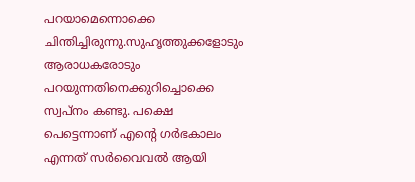പറയാമെന്നൊക്കെ ചിന്തിച്ചിരുന്നു.സുഹൃത്തുക്കളോടും ആരാധകരോടും പറയുന്നതിനെക്കുറിച്ചൊക്കെ സ്വപ്‌നം കണ്ടു. പക്ഷെ പെട്ടെന്നാണ് എന്റെ ഗര്‍ഭകാലം എന്നത് സര്‍വൈവല്‍ ആയി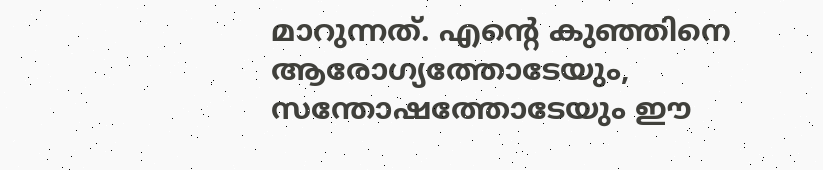മാറുന്നത്. എന്റെ കുഞ്ഞിനെ ആരോഗ്യത്തോടേയും, സന്തോഷത്തോടേയും ഈ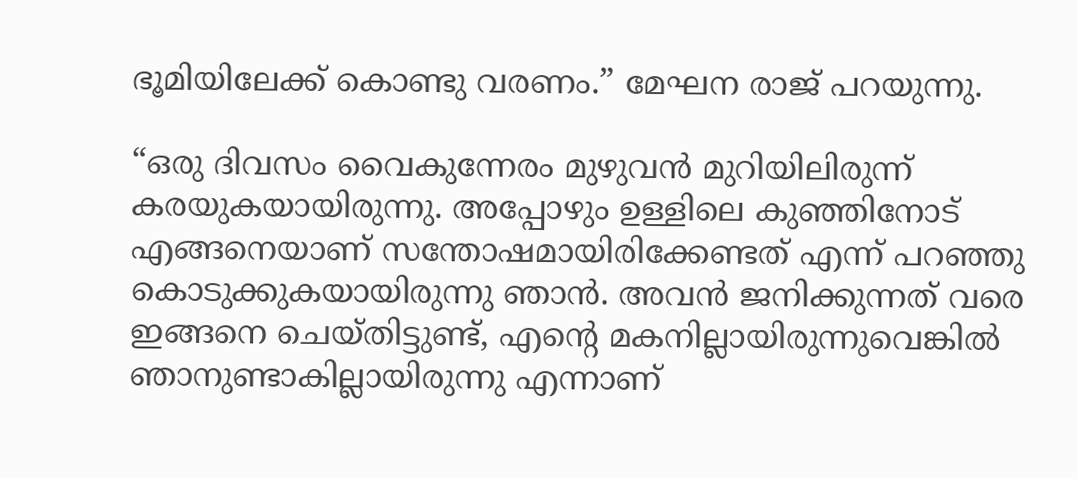ഭൂമിയിലേക്ക് കൊണ്ടു വരണം.” മേഘന രാജ് പറയുന്നു.

“ഒരു ദിവസം വൈകുന്നേരം മുഴുവന്‍ മുറിയിലിരുന്ന് കരയുകയായിരുന്നു. അപ്പോഴും ഉള്ളിലെ കുഞ്ഞിനോട് എങ്ങനെയാണ് സന്തോഷമായിരിക്കേണ്ടത് എന്ന് പറഞ്ഞു കൊടുക്കുകയായിരുന്നു ഞാന്‍. അവന്‍ ജനിക്കുന്നത് വരെ ഇങ്ങനെ ചെയ്തിട്ടുണ്ട്, എന്റെ മകനില്ലായിരുന്നുവെങ്കില്‍ ഞാനുണ്ടാകില്ലായിരുന്നു എന്നാണ്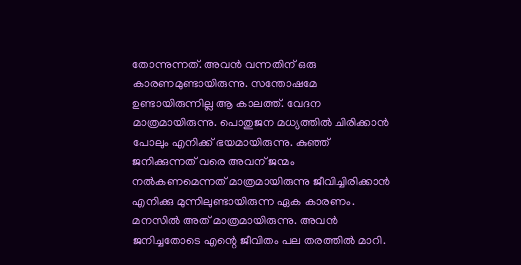തോന്നുന്നത്. അവന്‍ വന്നതിന് ഒരു കാരണമുണ്ടായിരുന്നു. സന്തോഷമേ ഉണ്ടായിരുന്നില്ല ആ കാലത്ത്. വേദന മാത്രമായിരുന്നു. പൊതുജന മധ്യത്തില്‍ ചിരിക്കാന്‍ പോലും എനിക്ക് ഭയമായിരുന്നു. കുഞ്ഞ് ജനിക്കുന്നത് വരെ അവന് ജന്മം നല്‍കണമെന്നത് മാത്രമായിരുന്നു ജീവിച്ചിരിക്കാന്‍ എനിക്കു മുന്നിലുണ്ടായിരുന്ന ഏക കാരണം. മനസില്‍ അത് മാത്രമായിരുന്നു. അവന്‍ ജനിച്ചതോടെ എന്റെ ജീവിതം പല തരത്തില്‍ മാറി.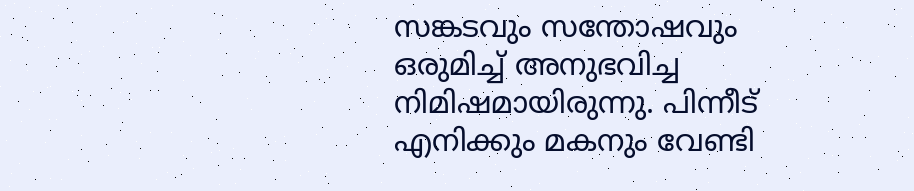സങ്കടവും സന്തോഷവും ഒരുമിച്ച് അനുഭവിച്ച നിമിഷമായിരുന്നു. പിന്നീട് എനിക്കും മകനും വേണ്ടി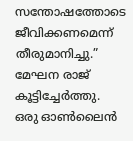സന്തോഷത്തോടെ ജീവിക്കണമെന്ന് തീരുമാനിച്ചു.” മേഘന രാജ് കൂട്ടിച്ചേർത്തു.  ഒരു ഓൺലൈൻ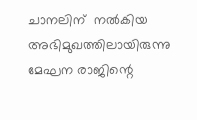ചാനലിന്  നൽകിയ അഭിമുഖത്തിലായിരുന്നു മേഘന രാജിന്റെ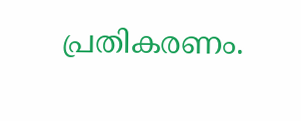പ്രതികരണം.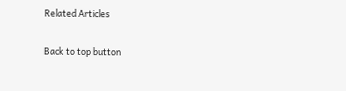Related Articles

Back to top button